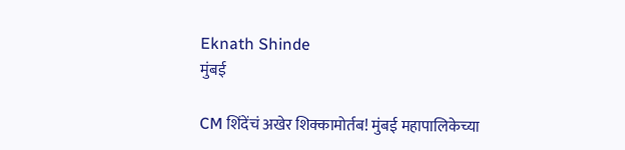Eknath Shinde
मुंबई

CM शिंदेंचं अखेर शिक्कामोर्तब! मुंबई महापालिकेच्या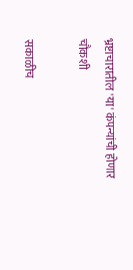भ्रष्टाचारातील 'या' कंपन्यांची होणार चौकशी

सकाळीच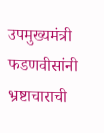उपमुख्यमंत्री फडणवीसांनी भ्रष्टाचाराची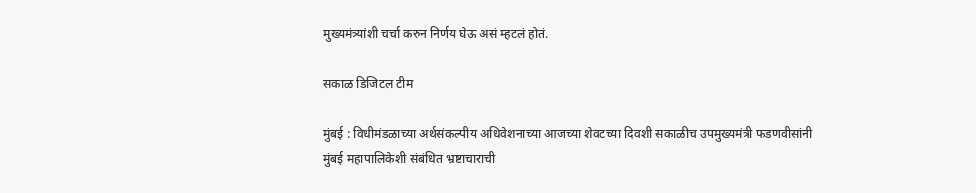मुख्यमंत्र्यांशी चर्चा करुन निर्णय घेऊ असं म्हटलं होतं.

सकाळ डिजिटल टीम

मुंबई : विधीमंडळाच्या अर्थसंकल्पीय अधिवेशनाच्या आजच्या शेवटच्या दिवशी सकाळीच उपमुख्यमंत्री फडणवीसांनी मुंबई महापालिकेशी संबंधित भ्रष्टाचाराची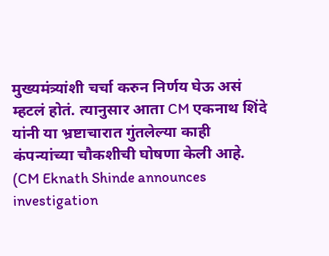मुख्यमंत्र्यांशी चर्चा करुन निर्णय घेऊ असं म्हटलं होतं. त्यानुसार आता CM एकनाथ शिंदे यांनी या भ्रष्टाचारात गुंतलेल्या काही कंपन्यांच्या चौकशीची घोषणा केली आहे. (CM Eknath Shinde announces investigation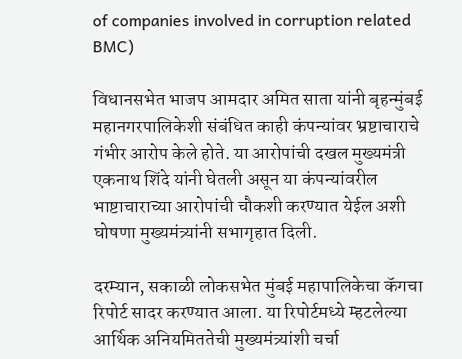of companies involved in corruption related BMC)

विधानसभेत भाजप आमदार अमित साता यांनी बृहन्मुंबई महानगरपालिकेशी संबंधित काही कंपन्यांवर भ्रष्टाचाराचे गंभीर आरोप केले होते. या आरोपांची दखल मुख्यमंत्री एकनाथ शिंदे यांनी घेतली असून या कंपन्यांवरील भाष्टाचाराच्या आरोपांची चौकशी करण्यात येईल अशी घोषणा मुख्यमंत्र्यांनी सभागृहात दिली.

दरम्यान, सकाळी लोकसभेत मुंबई महापालिकेचा कॅगचा रिपोर्ट सादर करण्यात आला. या रिपोर्टमध्ये म्हटलेल्या आर्थिक अनियमिततेची मुख्यमंत्र्यांशी चर्चा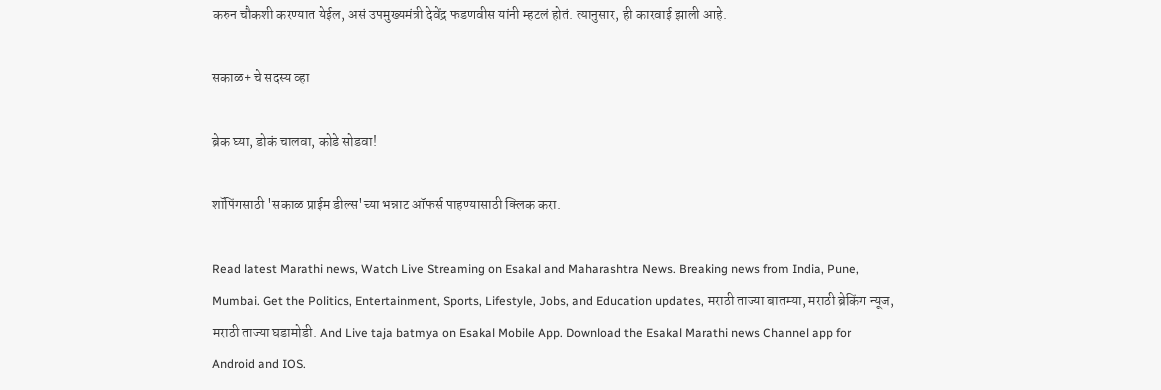करुन चौकशी करण्यात येईल, असं उपमुख्यमंत्री देवेंद्र फडणवीस यांनी म्हटलं होतं. त्यानुसार, ही कारवाई झाली आहे.

सकाळ+ चे सदस्य व्हा

ब्रेक घ्या, डोकं चालवा, कोडे सोडवा!

शॉपिंगसाठी 'सकाळ प्राईम डील्स'च्या भन्नाट ऑफर्स पाहण्यासाठी क्लिक करा.

Read latest Marathi news, Watch Live Streaming on Esakal and Maharashtra News. Breaking news from India, Pune, Mumbai. Get the Politics, Entertainment, Sports, Lifestyle, Jobs, and Education updates, मराठी ताज्या बातम्या, मराठी ब्रेकिंग न्यूज, मराठी ताज्या घडामोडी. And Live taja batmya on Esakal Mobile App. Download the Esakal Marathi news Channel app for Android and IOS.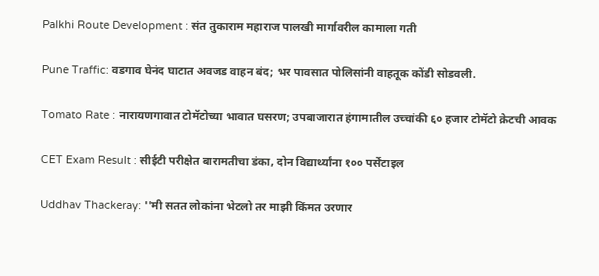Palkhi Route Development : संत तुकाराम महाराज पालखी मार्गावरील कामाला गती

Pune Traffic: वडगाव घेनंद घाटात अवजड वाहन बंद; भर पावसात पोलिसांनी वाहतूक कोंडी सोडवली.

Tomato Rate : नारायणगावात टोमॅटोच्या भावात घसरण; उपबाजारात हंगामातील उच्चांकी ६० हजार टोमॅटो क्रेटची आवक

CET Exam Result : सीईटी परीक्षेत बारामतीचा डंका, दोन विद्यार्थ्यांना १०० पर्सेंटाइल

Uddhav Thackeray: ''मी सतत लोकांना भेटलो तर माझी किंमत उरणार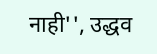नाही'', उद्धव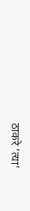ठाकरे 'त्या'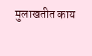मुलाखतीत काय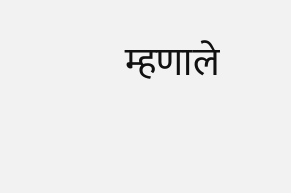म्हणाले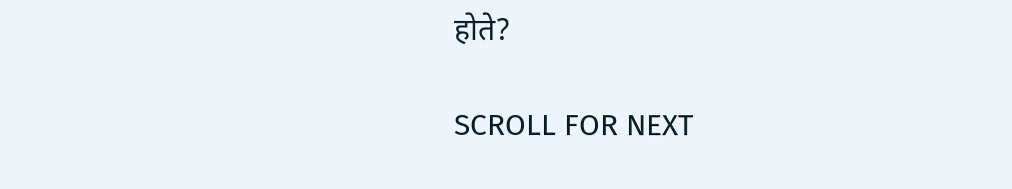होते?

SCROLL FOR NEXT